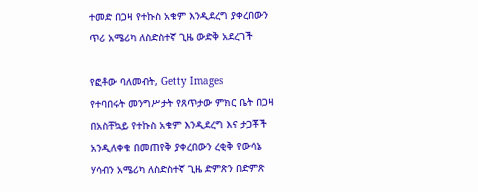ተመድ በጋዛ የተኩስ አቁም እንዲደረግ ያቀረበውን ጥሪ አሜሪካ ለስድስተኛ ጊዜ ውድቅ አደረገች

የፎቶው ባለመብት, Getty Images
የተባበሩት መንግሥታት የጸጥታው ምክር ቤት በጋዛ በአስቸኳይ የተኩስ አቁም እንዲደረግ እና ታጋቾች አንዲለቀቁ በመጠየቅ ያቀረበውን ረቂቅ የውሳኔ ሃሳብን አሜሪካ ለስድስተኛ ጊዜ ድምጽን በድምጽ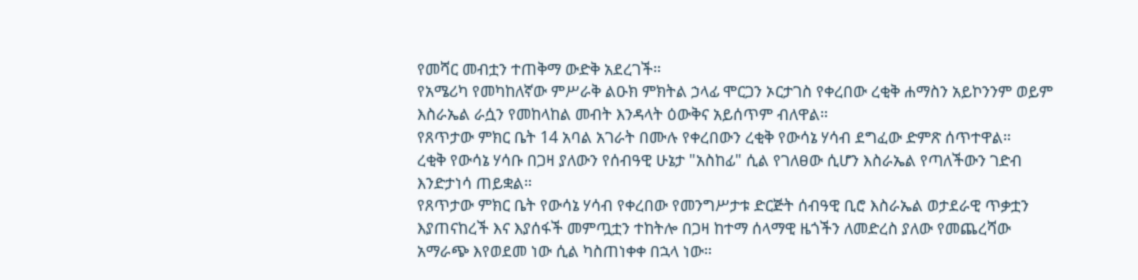የመሻር መብቷን ተጠቅማ ውድቅ አደረገች።
የአሜሪካ የመካከለኛው ምሥራቅ ልዑክ ምክትል ኃላፊ ሞርጋን ኦርታገስ የቀረበው ረቂቅ ሐማስን አይኮንንም ወይም እስራኤል ራሷን የመከላከል መብት እንዳላት ዕውቅና አይሰጥም ብለዋል።
የጸጥታው ምክር ቤት 14 አባል አገራት በሙሉ የቀረበውን ረቂቅ የውሳኔ ሃሳብ ደግፈው ድምጽ ሰጥተዋል።
ረቂቅ የውሳኔ ሃሳቡ በጋዛ ያለውን የሰብዓዊ ሁኔታ "አስከፊ" ሲል የገለፀው ሲሆን እስራኤል የጣለችውን ገድብ እንድታነሳ ጠይቋል።
የጸጥታው ምክር ቤት የውሳኔ ሃሳብ የቀረበው የመንግሥታቱ ድርጅት ሰብዓዊ ቢሮ እስራኤል ወታደራዊ ጥቃቷን እያጠናከረች እና እያሰፋች መምጧቷን ተከትሎ በጋዛ ከተማ ሰላማዊ ዜጎችን ለመድረስ ያለው የመጨረሻው አማራጭ እየወደመ ነው ሲል ካስጠነቀቀ በኋላ ነው።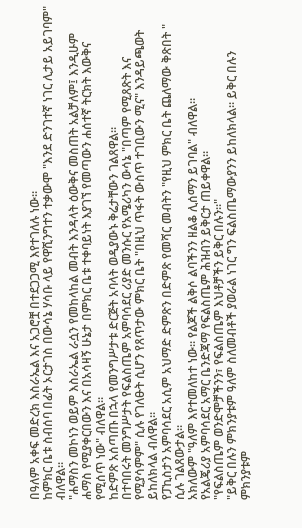በዓለም አቀፍ መድረክ እስራኤል እና አጋሮቿ በተደጋጋሚ እየተገለሉ ነው።
ከምክር ቤቱ ስብሰባ በፊት ኦርታገስ በውሳኔ ሃሳቡ ላይ የዋሺንግተን ተቃውሞ "እንደ ድንገተኛ ነገር ሊታይ አይገባም" ብለዋል።
"ሐማስን መኮነን ወይም እስራኤል ራሷን የመከላከል መብት እንዳላት ዕውቅና መስጠት አልቻለም፤ እንዲሁም ሐማስ የሚያቀርበውን እና በአሳዛኝ ሁኔታ በምክር ቤቱ ተቀባይነት እያገኘ የመጣውን ሐሰተኛ ትርክት እውቅና የሚሰጥ ነው" ብለዋል።
ከድምጽ አሰጣጡ በኋላ የመንግሥታቱ ድርጅት አባላት ወዲያውኑ ቅሬታቸውን ገልጸዋል።
በተባበሩት መንግሥታት የፍልስጤም አምባሳደር ሪያድ መንሱር የአሜሪካን ውሳኔ "በጣም የሚጸጽት እና የሚያሳምም" ሲሉ የገለፁት ሲሆን የጸጥታው ምክር ቤት "በዚህ ጥፋት ውስጥ ተገቢውን ሚና" እንዳይጫወት ይከለክላል ብለዋል።
የፓኪስታን አምባሳደር አሲም አህማድ ድምጽን በድምጽ የመሻር መብትን "የዚህ ምክር ቤት ጨለማው ቅጽበት " ሲሉ ገልጸውታል።
አክለውም "ዓለም እየተመለከተ ነው። የልጆች ልቅሶ ልባችንን ዘልቆ ሊሰማን ይገባል" ብለዋል።
የአልጄሪያ አምባሳደር አማር ቤንድጃማ የፍልስጤም ሕዝብን ይቅርታ ጠይቀዋል።
"የፍልስጤም ወንድሞቻችንን፣ የፍልስጤም እህቶቻችን ይቅር በሉን።"
"ይቅር በሉን ምክንያቱም ዓለም ስለመብቶች ያወራል ነገር ግን ፍልስጤማውያንን ይከለክላል። ይቅር በሉን ምክንያቱም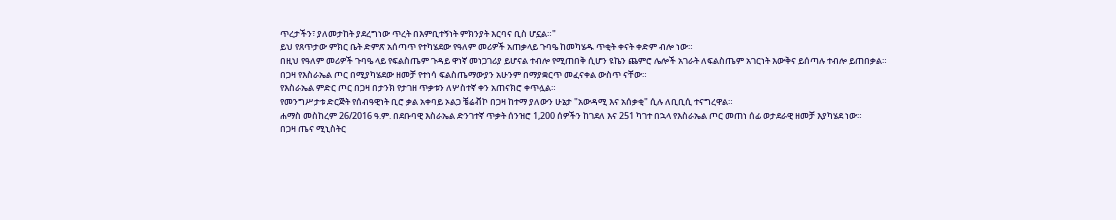ጥረታችን፣ ያለመታከት ያደረግነው ጥረት በእምቢተኝነት ምክንያት እርባና ቢስ ሆኗል።"
ይህ የጸጥታው ምክር ቤት ድምጽ አሰጣጥ የተካሄደው የዓለም መሪዎች አጠቃላይ ጉባዔ ከመካሄዱ ጥቂት ቀናት ቀድም ብሎ ነው።
በዚህ የዓለም መሪዎች ጉባዔ ላይ የፍልስጤም ጉዳይ ዋነኛ መነጋገሪያ ይሆናል ተብሎ የሚጠበቅ ሲሆን ዩኬን ጨምሮ ሌሎች አገራት ለፍልስጤም አገርነት እውቅና ይሰጣሉ ተብሎ ይጠበቃል።
በጋዛ የእስራኤል ጦር በሚያካሄደው ዘመቻ የተነሳ ፍልስጤማውያን አሁንም በማያቋርጥ መፈናቀል ውስጥ ናቸው።
የእስራኤል ምድር ጦር በጋዛ በታንክ የታገዘ ጥቃቱን ለሦስተኛ ቀን አጠናክሮ ቀጥሏል።
የመንግሥታቱ ድርጅት የሰብዓዊነት ቢሮ ቃል አቀባይ ኦልጋ ቼሬቭኮ በጋዛ ከተማ ያለውን ሁኔታ "አውዳሚ እና አሰቃቂ" ሲሉ ለቢቢሲ ተናግረዋል።
ሐማስ መስከረም 26/2016 ዓ.ም. በደቡባዊ እስራኤል ድንገተኛ ጥቃት ሰንዝሮ 1,200 ሰዎችን ከገደለ እና 251 ካገተ በኋላ የእስራኤል ጦር መጠነ ሰፊ ወታደራዊ ዘመቻ እያካሄደ ነው።
በጋዛ ጤና ሚኒስትር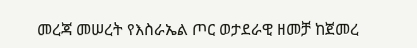መረጃ መሠረት የእስራኤል ጦር ወታደራዊ ዘመቻ ከጀመረ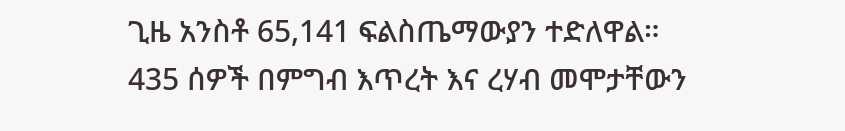ጊዜ አንስቶ 65,141 ፍልስጤማውያን ተድለዋል።
435 ሰዎች በምግብ እጥረት እና ረሃብ መሞታቸውን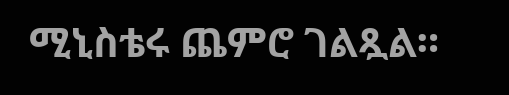ሚኒስቴሩ ጨምሮ ገልጿል።